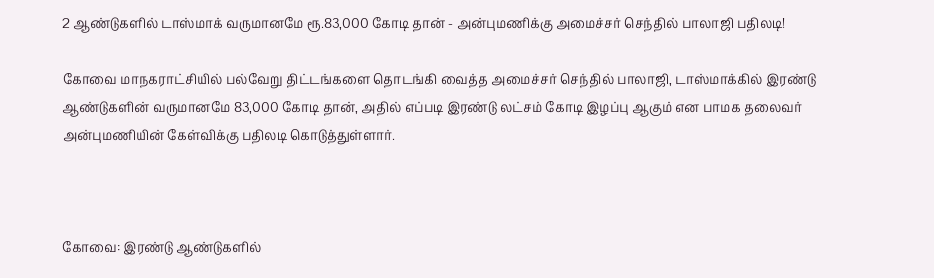2 ஆண்டுகளில் டாஸ்மாக் வருமானமே ரூ.83,000 கோடி தான் - அன்புமணிக்கு அமைச்சர் செந்தில் பாலாஜி பதிலடி!

கோவை மாநகராட்சியில் பல்வேறு திட்டங்களை தொடங்கி வைத்த அமைச்சர் செந்தில் பாலாஜி, டாஸ்மாக்கில் இரண்டு ஆண்டுகளின் வருமானமே 83,000 கோடி தான், அதில் எப்படி இரண்டு லட்சம் கோடி இழப்பு ஆகும் என பாமக தலைவர் அன்புமணியின் கேள்விக்கு பதிலடி கொடுத்துள்ளார்.



கோவை: இரண்டு ஆண்டுகளில்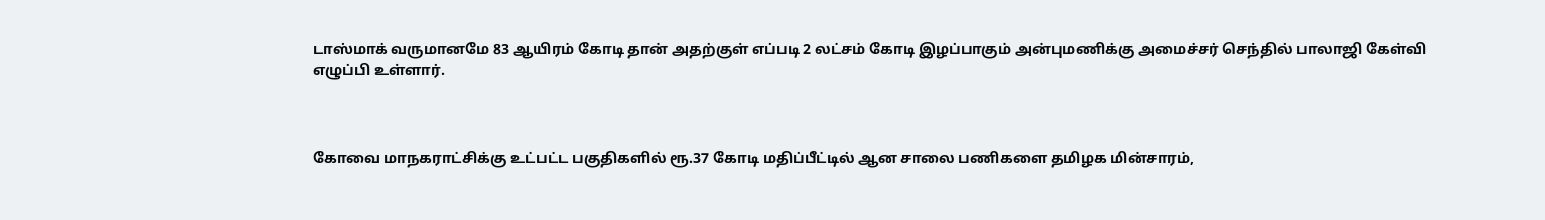டாஸ்மாக் வருமானமே 83 ஆயிரம் கோடி தான் அதற்குள் எப்படி 2 லட்சம் கோடி இழப்பாகும் அன்புமணிக்கு அமைச்சர் செந்தில் பாலாஜி கேள்வி எழுப்பி உள்ளார்.



கோவை மாநகராட்சிக்கு உட்பட்ட பகுதிகளில் ரூ.37 கோடி மதிப்பீட்டில் ஆன சாலை பணிகளை தமிழக மின்சாரம்,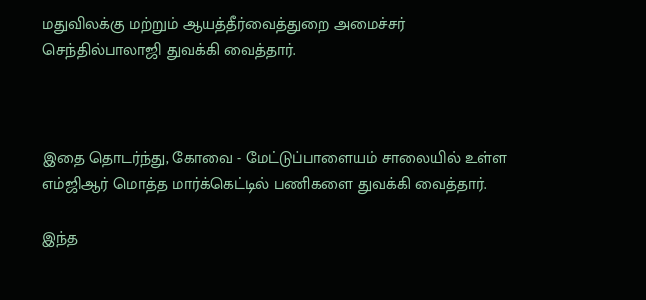மதுவிலக்கு மற்றும் ஆயத்தீர்வைத்துறை அமைச்சர் செந்தில்பாலாஜி துவக்கி வைத்தார்.



இதை தொடர்ந்து, கோவை - மேட்டுப்பாளையம் சாலையில் உள்ள எம்ஜிஆர் மொத்த மார்க்கெட்டில் பணிகளை துவக்கி வைத்தார்.

இந்த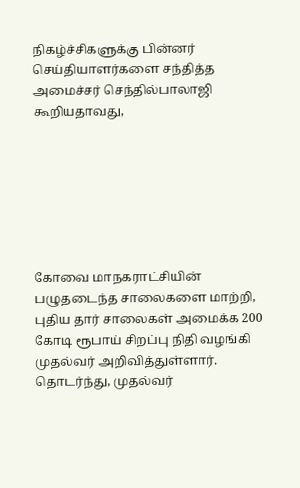நிகழ்ச்சிகளுக்கு பின்னர் செய்தியாளர்களை சந்தித்த அமைச்சர் செந்தில்பாலாஜி கூறியதாவது,







கோவை மாநகராட்சியின் பழுதடைந்த சாலைகளை மாற்றி, புதிய தார் சாலைகள் அமைக்க 200 கோடி ரூபாய் சிறப்பு நிதி வழங்கி முதல்வர் அறிவித்துள்ளார். தொடர்ந்து, முதல்வர்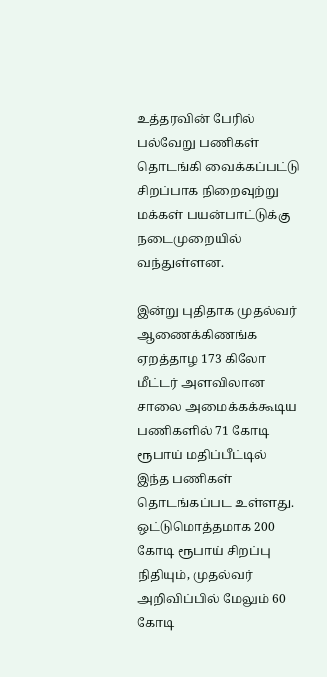உத்தரவின் பேரில் பல்வேறு பணிகள் தொடங்கி வைக்கப்பட்டு சிறப்பாக நிறைவுற்று மக்கள் பயன்பாட்டுக்கு நடைமுறையில் வந்துள்ளன.

இன்று புதிதாக முதல்வர் ஆணைக்கிணங்க ஏறத்தாழ 173 கிலோ மீட்டர் அளவிலான சாலை அமைக்கக்கூடிய பணிகளில் 71 கோடி ரூபாய் மதிப்பீட்டில் இந்த பணிகள் தொடங்கப்பட உள்ளது. ஒட்டுமொத்தமாக 200 கோடி ரூபாய் சிறப்பு நிதியும், முதல்வர் அறிவிப்பில் மேலும் 60 கோடி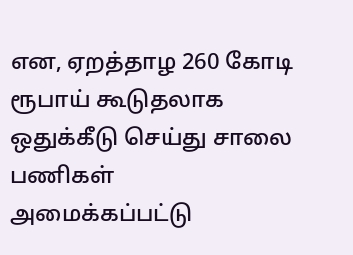என, ஏறத்தாழ 260 கோடி ரூபாய் கூடுதலாக ஒதுக்கீடு செய்து சாலை பணிகள் அமைக்கப்பட்டு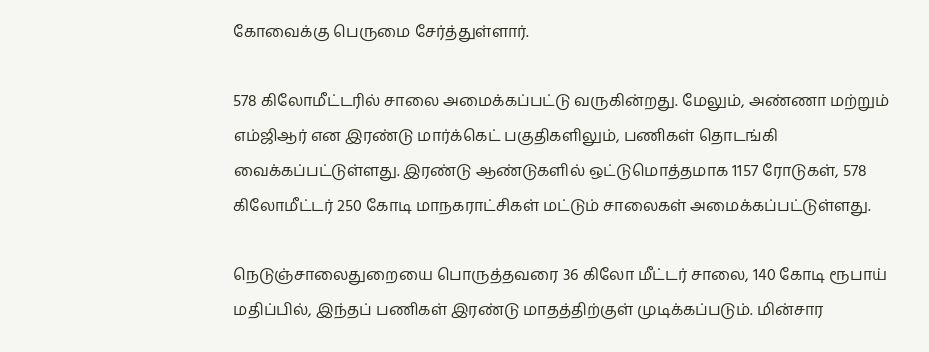கோவைக்கு பெருமை சேர்த்துள்ளார்.

578 கிலோமீட்டரில் சாலை அமைக்கப்பட்டு வருகின்றது. மேலும், அண்ணா மற்றும் எம்ஜிஆர் என இரண்டு மார்க்கெட் பகுதிகளிலும், பணிகள் தொடங்கி வைக்கப்பட்டுள்ளது. இரண்டு ஆண்டுகளில் ஒட்டுமொத்தமாக 1157 ரோடுகள், 578 கிலோமீட்டர் 250 கோடி மாநகராட்சிகள் மட்டும் சாலைகள் அமைக்கப்பட்டுள்ளது.

நெடுஞ்சாலைதுறையை பொருத்தவரை 36 கிலோ மீட்டர் சாலை, 140 கோடி ரூபாய் மதிப்பில், இந்தப் பணிகள் இரண்டு மாதத்திற்குள் முடிக்கப்படும். மின்சார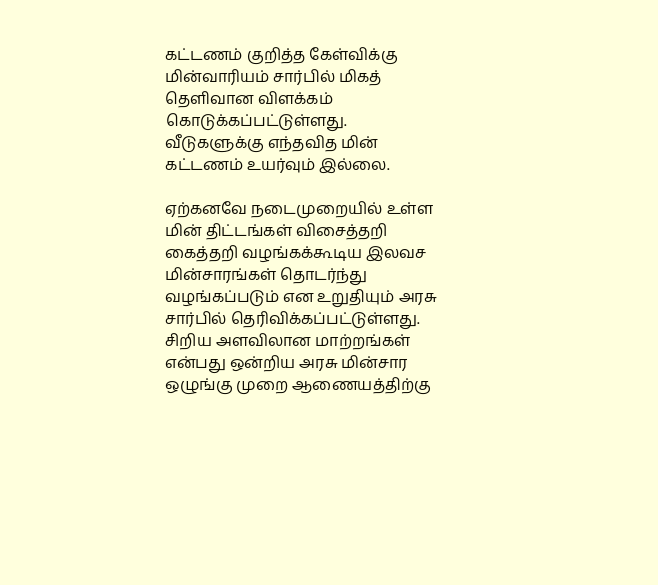கட்டணம் குறித்த கேள்விக்கு மின்வாரியம் சார்பில் மிகத் தெளிவான விளக்கம் கொடுக்கப்பட்டுள்ளது. வீடுகளுக்கு எந்தவித மின் கட்டணம் உயர்வும் இல்லை.

ஏற்கனவே நடைமுறையில் உள்ள மின் திட்டங்கள் விசைத்தறி கைத்தறி வழங்கக்கூடிய இலவச மின்சாரங்கள் தொடர்ந்து வழங்கப்படும் என உறுதியும் அரசு சார்பில் தெரிவிக்கப்பட்டுள்ளது. சிறிய அளவிலான மாற்றங்கள் என்பது ஒன்றிய அரசு மின்சார ஒழுங்கு முறை ஆணையத்திற்கு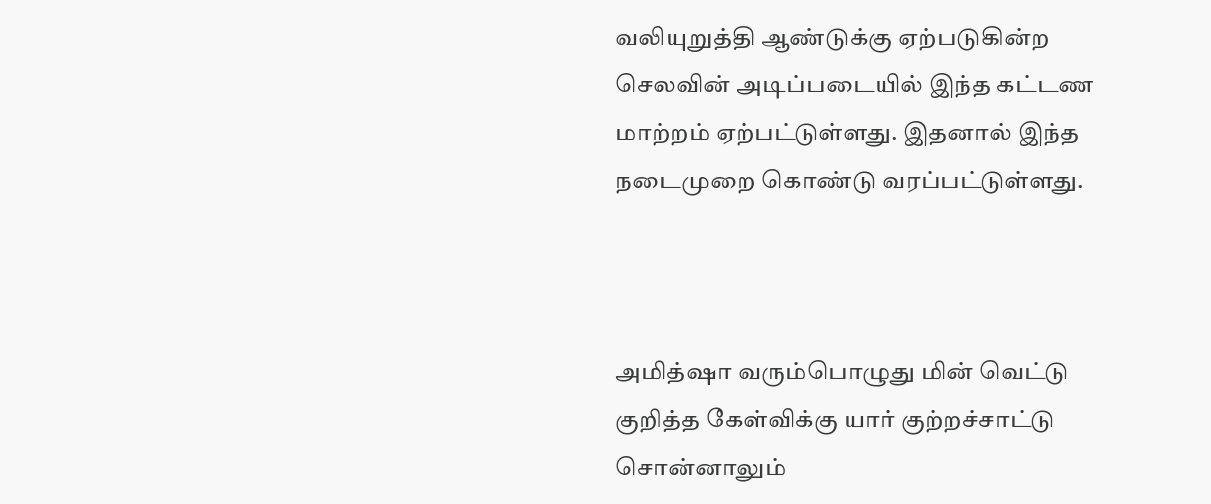வலியுறுத்தி ஆண்டுக்கு ஏற்படுகின்ற செலவின் அடிப்படையில் இந்த கட்டண மாற்றம் ஏற்பட்டுள்ளது. இதனால் இந்த நடைமுறை கொண்டு வரப்பட்டுள்ளது.



அமித்ஷா வரும்பொழுது மின் வெட்டு குறித்த கேள்விக்கு யார் குற்றச்சாட்டு சொன்னாலும்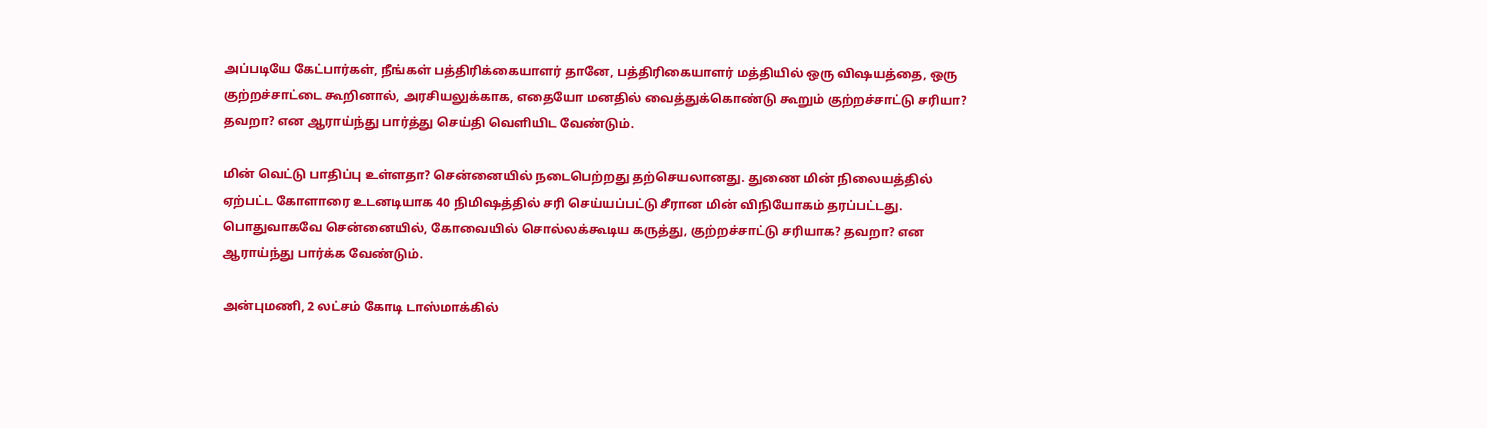அப்படியே கேட்பார்கள், நீங்கள் பத்திரிக்கையாளர் தானே, பத்திரிகையாளர் மத்தியில் ஒரு விஷயத்தை, ஒரு குற்றச்சாட்டை கூறினால், அரசியலுக்காக, எதையோ மனதில் வைத்துக்கொண்டு கூறும் குற்றச்சாட்டு சரியா? தவறா? என ஆராய்ந்து பார்த்து செய்தி வெளியிட வேண்டும்.

மின் வெட்டு பாதிப்பு உள்ளதா? சென்னையில் நடைபெற்றது தற்செயலானது. துணை மின் நிலையத்தில் ஏற்பட்ட கோளாரை உடனடியாக 40 நிமிஷத்தில் சரி செய்யப்பட்டு சீரான மின் விநியோகம் தரப்பட்டது. பொதுவாகவே சென்னையில், கோவையில் சொல்லக்கூடிய கருத்து, குற்றச்சாட்டு சரியாக? தவறா? என ஆராய்ந்து பார்க்க வேண்டும்.

அன்புமணி, 2 லட்சம் கோடி டாஸ்மாக்கில்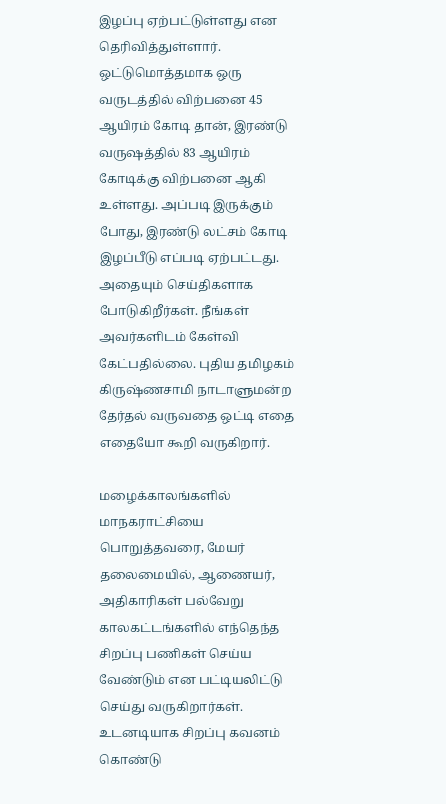இழப்பு ஏற்பட்டுள்ளது என தெரிவித்துள்ளார். ஒட்டுமொத்தமாக ஒரு வருடத்தில் விற்பனை 45 ஆயிரம் கோடி தான், இரண்டு வருஷத்தில் 83 ஆயிரம் கோடிக்கு விற்பனை ஆகி உள்ளது. அப்படி இருக்கும் போது, இரண்டு லட்சம் கோடி இழப்பீடு எப்படி ஏற்பட்டது. அதையும் செய்திகளாக போடுகிறீர்கள். நீங்கள் அவர்களிடம் கேள்வி கேட்பதில்லை. புதிய தமிழகம் கிருஷ்ணசாமி நாடாளுமன்ற தேர்தல் வருவதை ஒட்டி எதை எதையோ கூறி வருகிறார்.

மழைக்காலங்களில் மாநகராட்சியை பொறுத்தவரை, மேயர் தலைமையில், ஆணையர், அதிகாரிகள் பல்வேறு காலகட்டங்களில் எந்தெந்த சிறப்பு பணிகள் செய்ய வேண்டும் என பட்டியலிட்டு செய்து வருகிறார்கள். உடனடியாக சிறப்பு கவனம் கொண்டு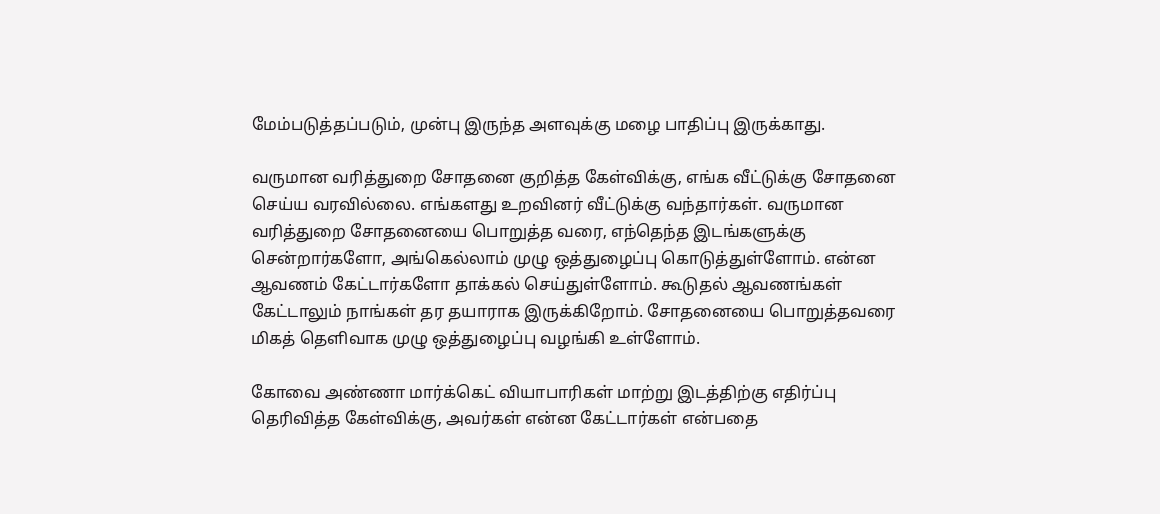மேம்படுத்தப்படும், முன்பு இருந்த அளவுக்கு மழை பாதிப்பு இருக்காது.

வருமான வரித்துறை சோதனை குறித்த கேள்விக்கு, எங்க வீட்டுக்கு சோதனை செய்ய வரவில்லை. எங்களது உறவினர் வீட்டுக்கு வந்தார்கள். வருமான வரித்துறை சோதனையை பொறுத்த வரை, எந்தெந்த இடங்களுக்கு சென்றார்களோ, அங்கெல்லாம் முழு ஒத்துழைப்பு கொடுத்துள்ளோம். என்ன ஆவணம் கேட்டார்களோ தாக்கல் செய்துள்ளோம். கூடுதல் ஆவணங்கள் கேட்டாலும் நாங்கள் தர தயாராக இருக்கிறோம். சோதனையை பொறுத்தவரை மிகத் தெளிவாக முழு ஒத்துழைப்பு வழங்கி உள்ளோம்.

கோவை அண்ணா மார்க்கெட் வியாபாரிகள் மாற்று இடத்திற்கு எதிர்ப்பு தெரிவித்த கேள்விக்கு, அவர்கள் என்ன கேட்டார்கள் என்பதை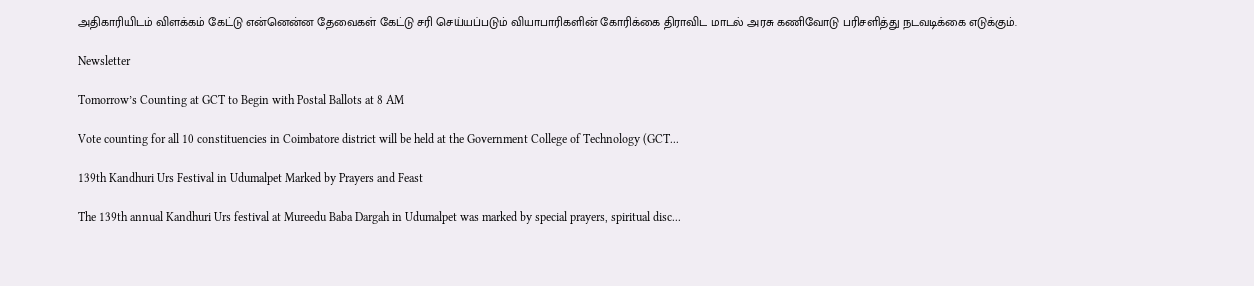அதிகாரியிடம் விளக்கம் கேட்டு என்னென்ன தேவைகள் கேட்டு சரி செய்யப்படும் வியாபாரிகளின் கோரிக்கை திராவிட மாடல் அரசு கணிவோடு பரிசளித்து நடவடிக்கை எடுக்கும்.

Newsletter

Tomorrow’s Counting at GCT to Begin with Postal Ballots at 8 AM

Vote counting for all 10 constituencies in Coimbatore district will be held at the Government College of Technology (GCT...

139th Kandhuri Urs Festival in Udumalpet Marked by Prayers and Feast

The 139th annual Kandhuri Urs festival at Mureedu Baba Dargah in Udumalpet was marked by special prayers, spiritual disc...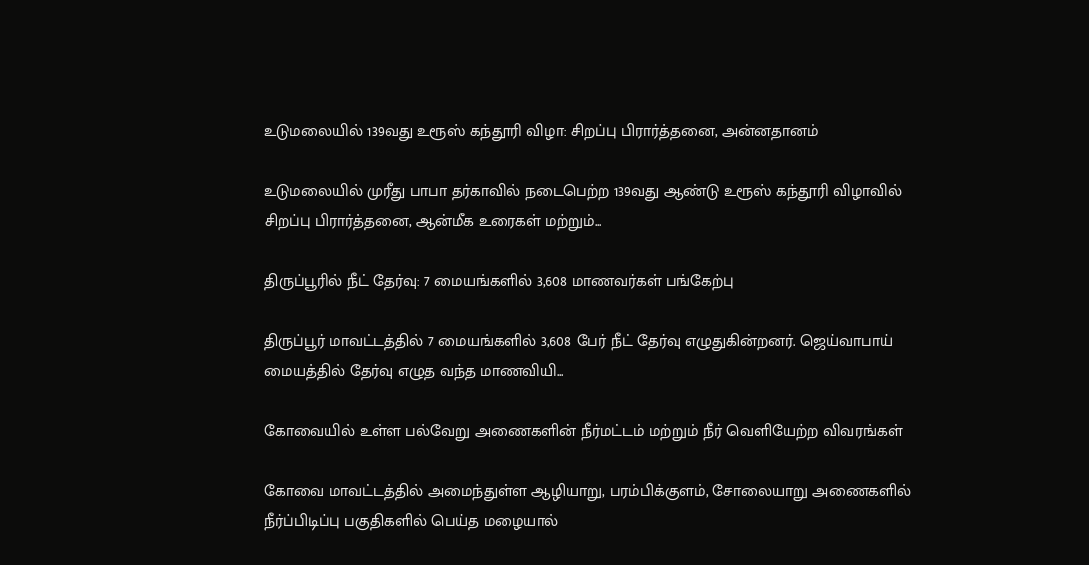உடுமலையில் 139வது உரூஸ் கந்தூரி விழா: சிறப்பு பிரார்த்தனை, அன்னதானம்

உடுமலையில் முரீது பாபா தர்காவில் நடைபெற்ற 139வது ஆண்டு உரூஸ் கந்தூரி விழாவில் சிறப்பு பிரார்த்தனை, ஆன்மீக உரைகள் மற்றும்...

திருப்பூரில் நீட் தேர்வு: 7 மையங்களில் 3,608 மாணவர்கள் பங்கேற்பு

திருப்பூர் மாவட்டத்தில் 7 மையங்களில் 3,608 பேர் நீட் தேர்வு எழுதுகின்றனர். ஜெய்வாபாய் மையத்தில் தேர்வு எழுத வந்த மாணவியி...

கோவையில் உள்ள பல்வேறு அணைகளின் நீர்மட்டம் மற்றும் நீர் வெளியேற்ற விவரங்கள்

கோவை மாவட்டத்தில் அமைந்துள்ள ஆழியாறு, பரம்பிக்குளம், சோலையாறு அணைகளில் நீர்ப்பிடிப்பு பகுதிகளில் பெய்த மழையால்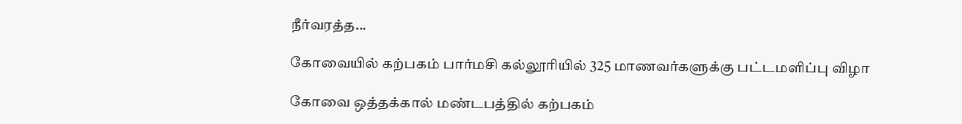நீர்வரத்த...

கோவையில் கற்பகம் பார்மசி கல்லூரியில் 325 மாணவர்களுக்கு பட்டமளிப்பு விழா

கோவை ஒத்தக்கால் மண்டபத்தில் கற்பகம்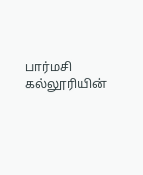பார்மசி கல்லூரியின்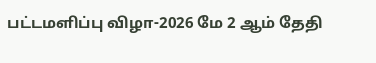பட்டமளிப்பு விழா-2026 மே 2 ஆம் தேதி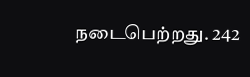நடைபெற்றது. 242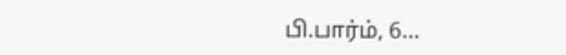பி.பார்ம், 6...